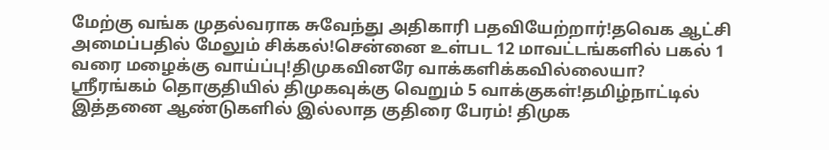மேற்கு வங்க முதல்வராக சுவேந்து அதிகாரி பதவியேற்றார்!தவெக ஆட்சி அமைப்பதில் மேலும் சிக்கல்!சென்னை உள்பட 12 மாவட்டங்களில் பகல் 1 வரை மழைக்கு வாய்ப்பு!திமுகவினரே வாக்களிக்கவில்லையா? ஸ்ரீரங்கம் தொகுதியில் திமுகவுக்கு வெறும் 5 வாக்குகள்!தமிழ்நாட்டில் இத்தனை ஆண்டுகளில் இல்லாத குதிரை பேரம்! திமுக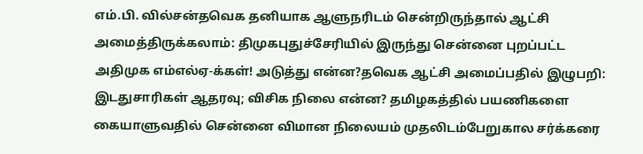எம்.பி. வில்சன்தவெக தனியாக ஆளுநரிடம் சென்றிருந்தால் ஆட்சி அமைத்திருக்கலாம்: திமுகபுதுச்சேரியில் இருந்து சென்னை புறப்பட்ட அதிமுக எம்எல்ஏ-க்கள்! அடுத்து என்ன?தவெக ஆட்சி அமைப்பதில் இழுபறி: இடதுசாரிகள் ஆதரவு; விசிக நிலை என்ன? தமிழகத்தில் பயணிகளை கையாளுவதில் சென்னை விமான நிலையம் முதலிடம்பேறுகால சர்க்கரை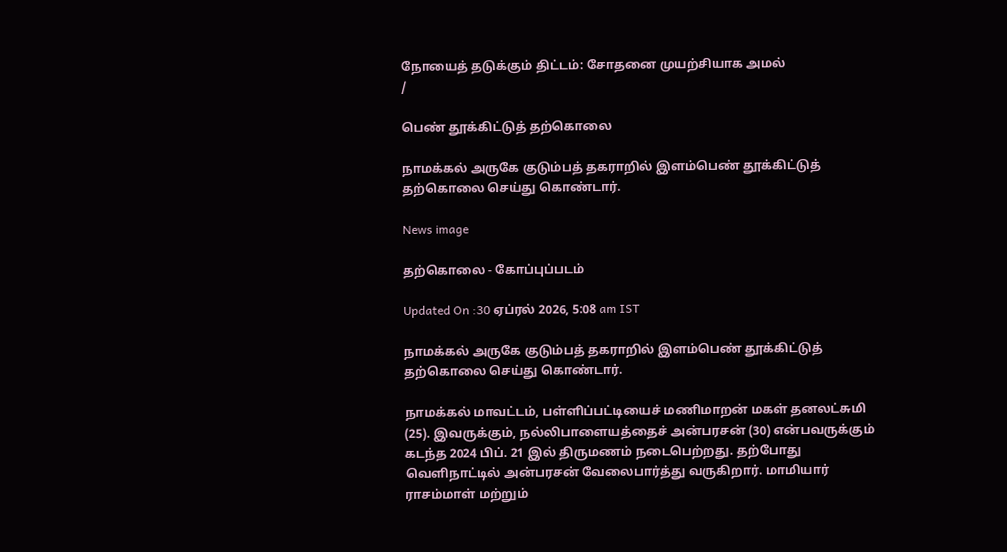நோயைத் தடுக்கும் திட்டம்: சோதனை முயற்சியாக அமல்
/

பெண் தூக்கிட்டுத் தற்கொலை

நாமக்கல் அருகே குடும்பத் தகராறில் இளம்பெண் தூக்கிட்டுத் தற்கொலை செய்து கொண்டார்.

News image

தற்கொலை - கோப்புப்படம்

Updated On :30 ஏப்ரல் 2026, 5:08 am IST

நாமக்கல் அருகே குடும்பத் தகராறில் இளம்பெண் தூக்கிட்டுத் தற்கொலை செய்து கொண்டார்.

நாமக்கல் மாவட்டம், பள்ளிப்பட்டியைச் மணிமாறன் மகள் தனலட்சுமி (25). இவருக்கும், நல்லிபாளையத்தைச் அன்பரசன் (30) என்பவருக்கும் கடந்த 2024 பிப். 21 இல் திருமணம் நடைபெற்றது. தற்போது வெளிநாட்டில் அன்பரசன் வேலைபார்த்து வருகிறார். மாமியார் ராசம்மாள் மற்றும்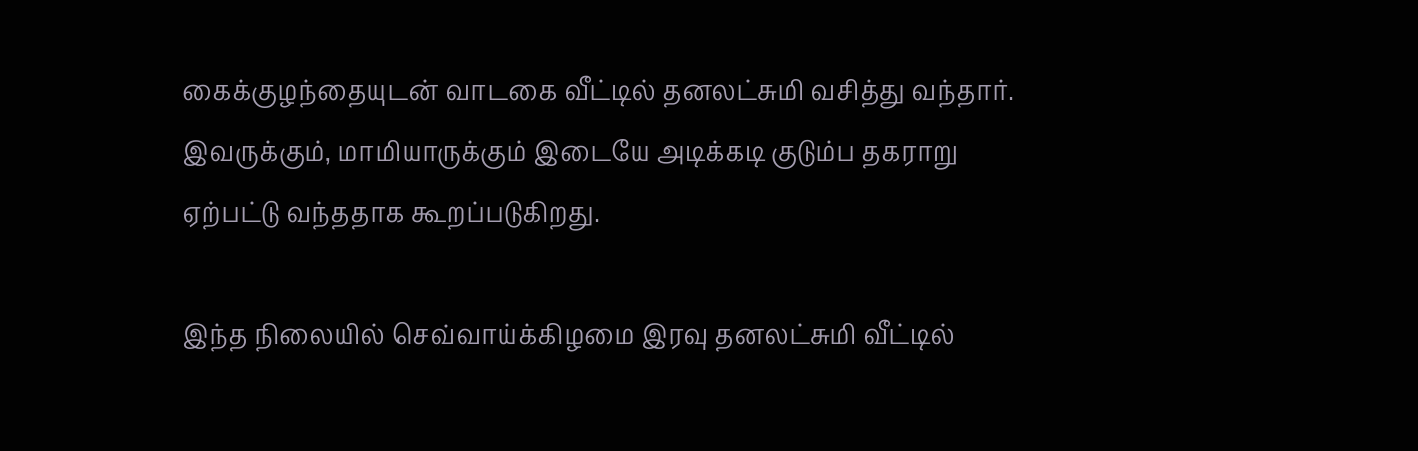கைக்குழந்தையுடன் வாடகை வீட்டில் தனலட்சுமி வசித்து வந்தார். இவருக்கும், மாமியாருக்கும் இடையே அடிக்கடி குடும்ப தகராறு ஏற்பட்டு வந்ததாக கூறப்படுகிறது.

இந்த நிலையில் செவ்வாய்க்கிழமை இரவு தனலட்சுமி வீட்டில்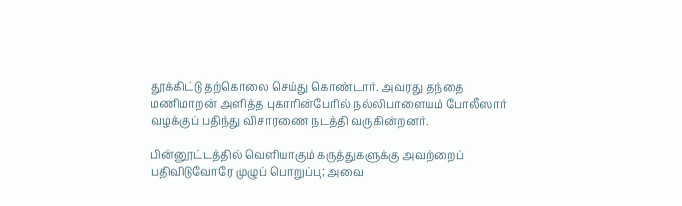தூக்கிட்டு தற்கொலை செய்து கொண்டார். அவரது தந்தை மணிமாறன் அளித்த புகாரின்பேரில் நல்லிபாளையம் போலீஸார் வழக்குப் பதிந்து விசாரணை நடத்தி வருகின்றனர்.

பின்னூட்டத்தில் வெளியாகும் கருத்துகளுக்கு அவற்றைப் பதிவிடுவோரே முழுப் பொறுப்பு; அவை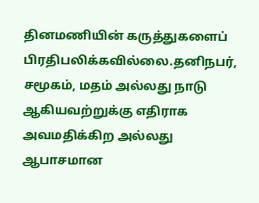தினமணியின் கருத்துகளைப் பிரதிபலிக்கவில்லை.தனிநபர், சமூகம், மதம் அல்லது நாடு ஆகியவற்றுக்கு எதிராக அவமதிக்கிற அல்லது ஆபாசமான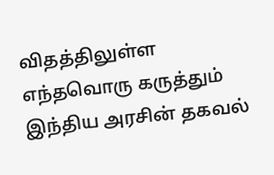விதத்திலுள்ள எந்தவொரு கருத்தும் இந்திய அரசின் தகவல்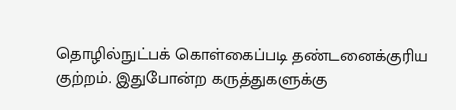தொழில்நுட்பக் கொள்கைப்படி தண்டனைக்குரிய குற்றம். இதுபோன்ற கருத்துகளுக்கு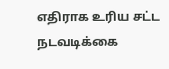எதிராக உரிய சட்ட நடவடிக்கை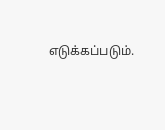எடுக்கப்படும்.